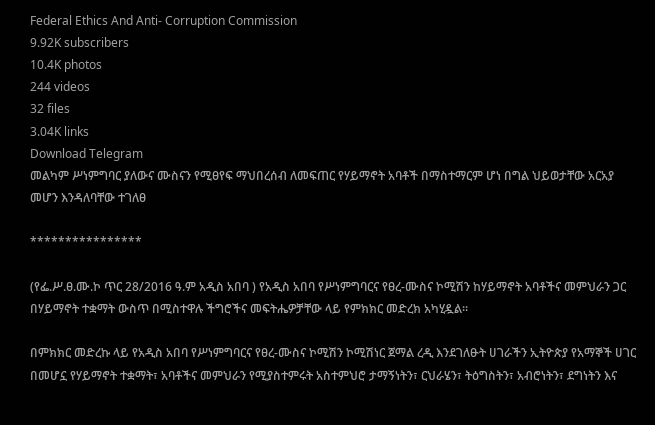Federal Ethics And Anti- Corruption Commission
9.92K subscribers
10.4K photos
244 videos
32 files
3.04K links
Download Telegram
መልካም ሥነምግባር ያለውና ሙስናን የሚፀየፍ ማህበረሰብ ለመፍጠር የሃይማኖት አባቶች በማስተማርም ሆነ በግል ህይወታቸው አርአያ መሆን እንዳለባቸው ተገለፀ

****************

(የፌ.ሥ.ፀ.ሙ.ኮ ጥር 28/2016 ዓ.ም አዲስ አበባ ) የአዲስ አበባ የሥነምግባርና የፀረ-ሙስና ኮሚሽን ከሃይማኖት አባቶችና መምህራን ጋር በሃይማኖት ተቋማት ውስጥ በሚስተዋሉ ችግሮችና መፍትሔዎቻቸው ላይ የምክክር መድረክ አካሂዷል።

በምክክር መድረኩ ላይ የአዲስ አበባ የሥነምግባርና የፀረ-ሙስና ኮሚሽን ኮሚሽነር ጀማል ረዲ እንደገለፁት ሀገራችን ኢትዮጵያ የአማኞች ሀገር በመሆኗ የሃይማኖት ተቋማት፣ አባቶችና መምህራን የሚያስተምሩት አስተምህሮ ታማኝነትን፣ ርህራሄን፣ ትዕግስትን፣ አብሮነትን፣ ደግነትን እና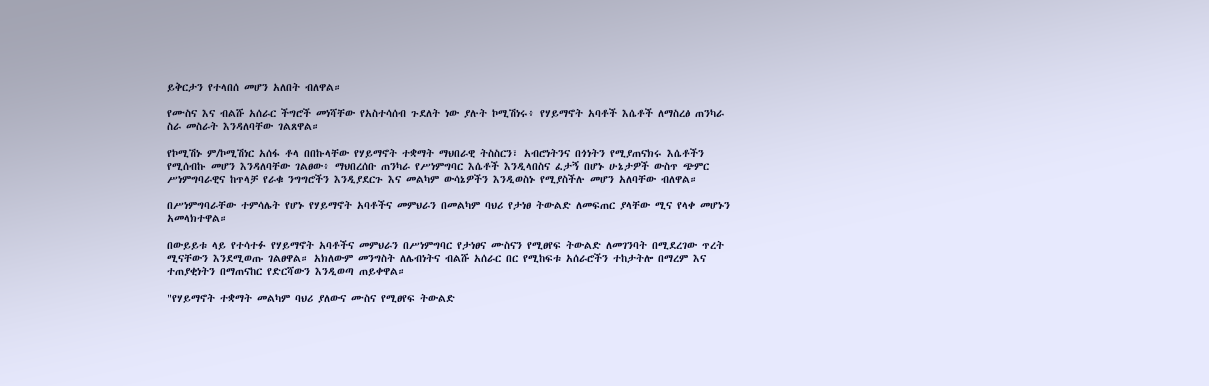ይቅርታን የተላበሰ መሆን አለበት ብለዋል።

የሙስና እና ብልሹ አሰራር ችግሮች መነሻቸው የአስተሳሰብ ጉደለት ነው ያሉት ኮሚሽነሩ፥ የሃይማኖት አባቶች እሴቶች ለማስረፅ ጠንካራ ስራ መስራት እንዳለባቸው ገልጸዋል።

የኮሚሽኑ ም/ኮሚሽነር አሰፋ ቶላ በበኩላቸው የሃይማኖት ተቋማት ማህበራዊ ትስስርን፣ አብሮነትንና በጎነትን የሚያጠናክሩ እሴቶችን የሚሰብኩ መሆን እንዳለባቸው ገልፀው፥ ማህበረሰቡ ጠንካራ የሥነምግባር እሴቶች እንዲላበስና ፈታኝ በሆኑ ሁኔታዎች ውስጥ ጭምር ሥነምግባራዊና ከጥላቻ የራቁ ንግግሮችን እንዲያደርጉ እና መልካም ውሳኔዎችን እንዲወስኑ የሚያስችሉ መሆን አለባቸው ብለዋል።

በሥነምግባራቸው ተምሳሌት የሆኑ የሃይማኖት አባቶችና መምህራን በመልካም ባህሪ የታነፀ ትውልድ ለመፍጠር ያላቸው ሚና የላቀ መሆኑን አመላክተዋል።

በውይይቱ ላይ የተሳተፉ የሃይማኖት አባቶችና መምህራን በሥነምግባር የታነፀና ሙስናን የሚፀየፍ ትውልድ ለመገንባት በሚደረገው ጥረት ሚናቸውን እንደሚወጡ ገልፀዋል። አክለውም መንግስት ለሌብነትና ብልሹ አሰራር በር የሚከፍቱ አሰራሮችን ተከታትሎ በማረም እና ተጠያቂነትን በማጠናከር የድርሻውን እንዲወጣ ጠይቀዋል።

"የሃይማኖት ተቋማት መልካም ባህሪ ያለውና ሙስና የሚፀየፍ ትውልድ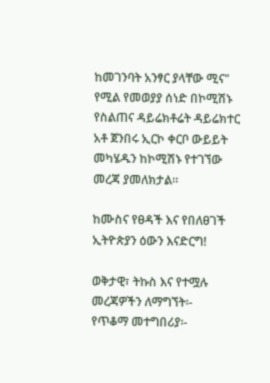ከመገንባት አንፃር ያላቸው ሚና" የሚል የመወያያ ሰነድ በኮሚሽኑ የስልጠና ዳይሬክቶሬት ዳይሬክተር አቶ ጀንበሩ ኢርኮ ቀርቦ ውይይት መካሄዱን ከኮሚሽኑ የተገኘው መረጃ ያመለክታል።

ከሙስና የፀዳች እና የበለፀገች ኢትዮጵያን ዕውን እናድርግ!

ወቅታዊ፣ ትኩስ እና የተሟሉ መረጃዎችን ለማግኘት፡-
የጥቆማ መተግበሪያ፡-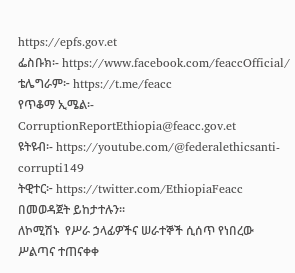https://epfs.gov.et
ፌስቡክ፡- https://www.facebook.com/feaccOfficial/
ቴሌግራም፦ https://t.me/feacc
የጥቆማ ኢሜል፡- CorruptionReportEthiopia@feacc.gov.et
ዩትዩብ፡- https://youtube.com/@federalethicsanti-corrupti149
ትዊተር፦ https://twitter.com/EthiopiaFeacc በመወዳጀት ይከታተሉን፡፡
ለኮሚሽኑ  የሥራ ኃላፊዎችና ሠራተኞች ሲሰጥ የነበረው ሥልጣና ተጠናቀቀ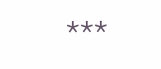***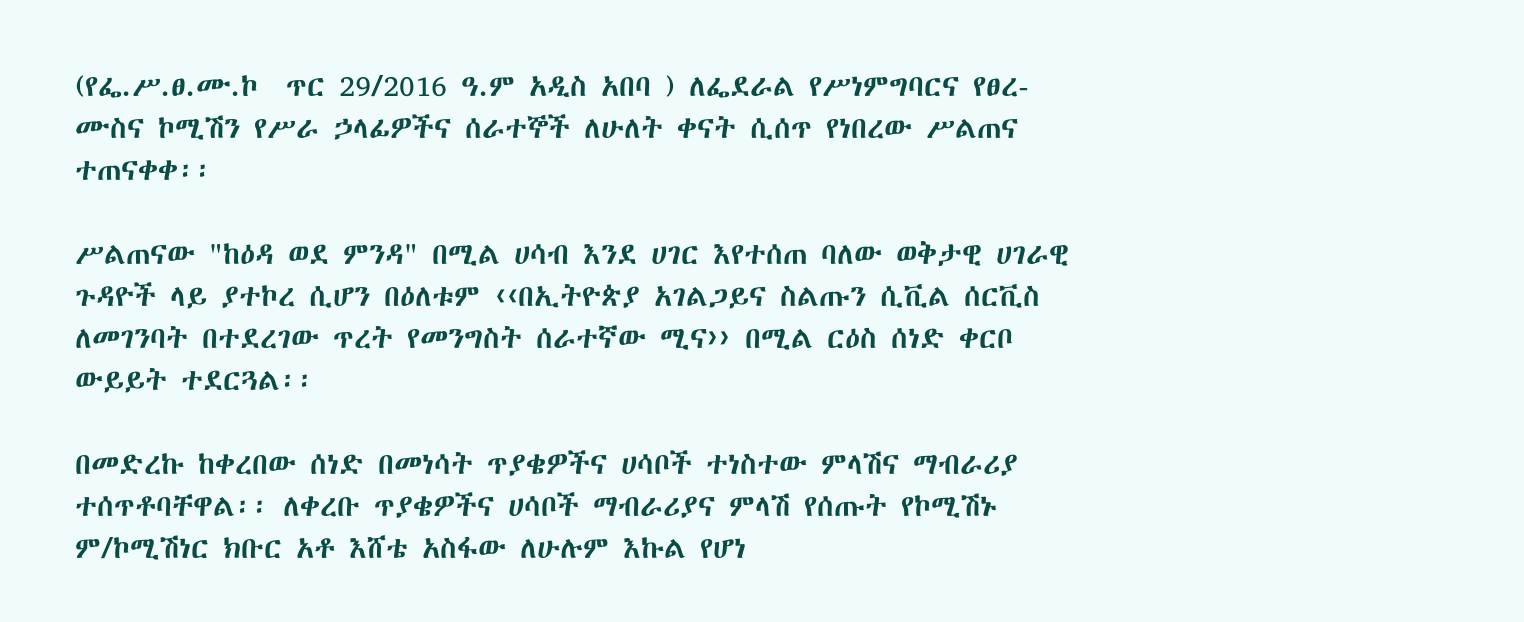(የፌ.ሥ.ፀ.ሙ.ኮ  ጥር 29/2016 ዓ.ም አዲስ አበባ ) ለፌደራል የሥነምግባርና የፀረ-ሙስና ኮሚሽን የሥራ ኃላፊዎችና ሰራተኞች ለሁለት ቀናት ሲሰጥ የነበረው ሥልጠና ተጠናቀቀ፡፡

ሥልጠናው "ከዕዳ ወደ ምንዳ" በሚል ሀሳብ እንደ ሀገር እየተሰጠ ባለው ወቅታዊ ሀገራዊ ጉዳዮች ላይ ያተኮረ ሲሆን በዕለቱም ‹‹በኢትዮጵያ አገልጋይና ስልጡን ሲቪል ሰርቪስ ለመገንባት በተደረገው ጥረት የመንግስት ሰራተኛው ሚና›› በሚል ርዕስ ሰነድ ቀርቦ ውይይት ተደርጓል፡፡

በመድረኩ ከቀረበው ሰነድ በመነሳት ጥያቄዎችና ሀሳቦች ተነስተው ምላሽና ማብራሪያ ተሰጥቶባቸዋል፡፡ ለቀረቡ ጥያቄዎችና ሀሳቦች ማብራሪያና ምላሽ የሰጡት የኮሚሽኑ ም/ኮሚሽነር ክቡር አቶ እሸቴ አስፋው ለሁሉም እኩል የሆነ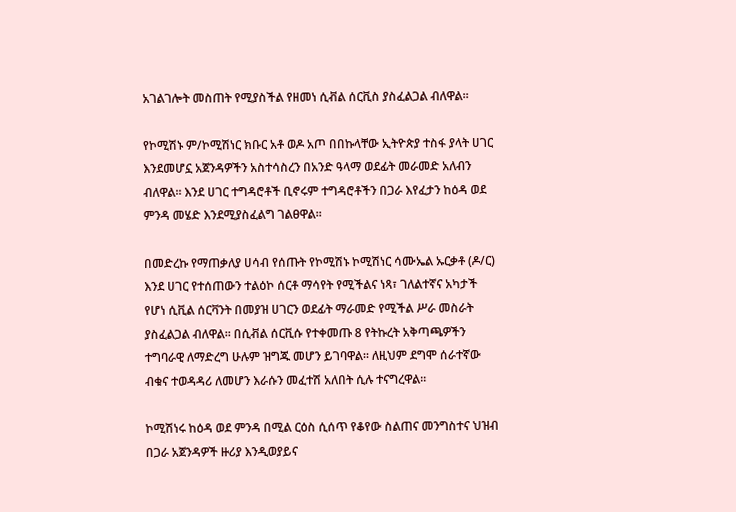አገልገሎት መስጠት የሚያስችል የዘመነ ሲቭል ሰርቪስ ያስፈልጋል ብለዋል፡፡

የኮሚሽኑ ም/ኮሚሽነር ክቡር አቶ ወዶ አጦ በበኩላቸው ኢትዮጵያ ተስፋ ያላት ሀገር እንደመሆኗ አጀንዳዎችን አስተሳስረን በአንድ ዓላማ ወደፊት መራመድ አለብን ብለዋል፡፡ እንደ ሀገር ተግዳሮቶች ቢኖሩም ተግዳሮቶችን በጋራ እየፈታን ከዕዳ ወደ ምንዳ መሄድ እንደሚያስፈልግ ገልፀዋል፡፡

በመድረኩ የማጠቃለያ ሀሳብ የሰጡት የኮሚሽኑ ኮሚሽነር ሳሙኤል ኡርቃቶ (ዶ/ር) እንደ ሀገር የተሰጠውን ተልዕኮ ሰርቶ ማሳየት የሚችልና ነጻ፣ ገለልተኛና አካታች የሆነ ሲቪል ሰርቫንት በመያዝ ሀገርን ወደፊት ማራመድ የሚችል ሥራ መስራት ያስፈልጋል ብለዋል፡፡ በሲቭል ሰርቪሱ የተቀመጡ 8 የትኩረት አቅጣጫዎችን ተግባራዊ ለማድረግ ሁሉም ዝግጁ መሆን ይገባዋል፡፡ ለዚህም ደግሞ ሰራተኛው ብቁና ተወዳዳሪ ለመሆን እራሱን መፈተሽ አለበት ሲሉ ተናግረዋል፡፡

ኮሚሽነሩ ከዕዳ ወደ ምንዳ በሚል ርዕስ ሲሰጥ የቆየው ስልጠና መንግስተና ህዝብ በጋራ አጀንዳዎች ዙሪያ እንዲወያይና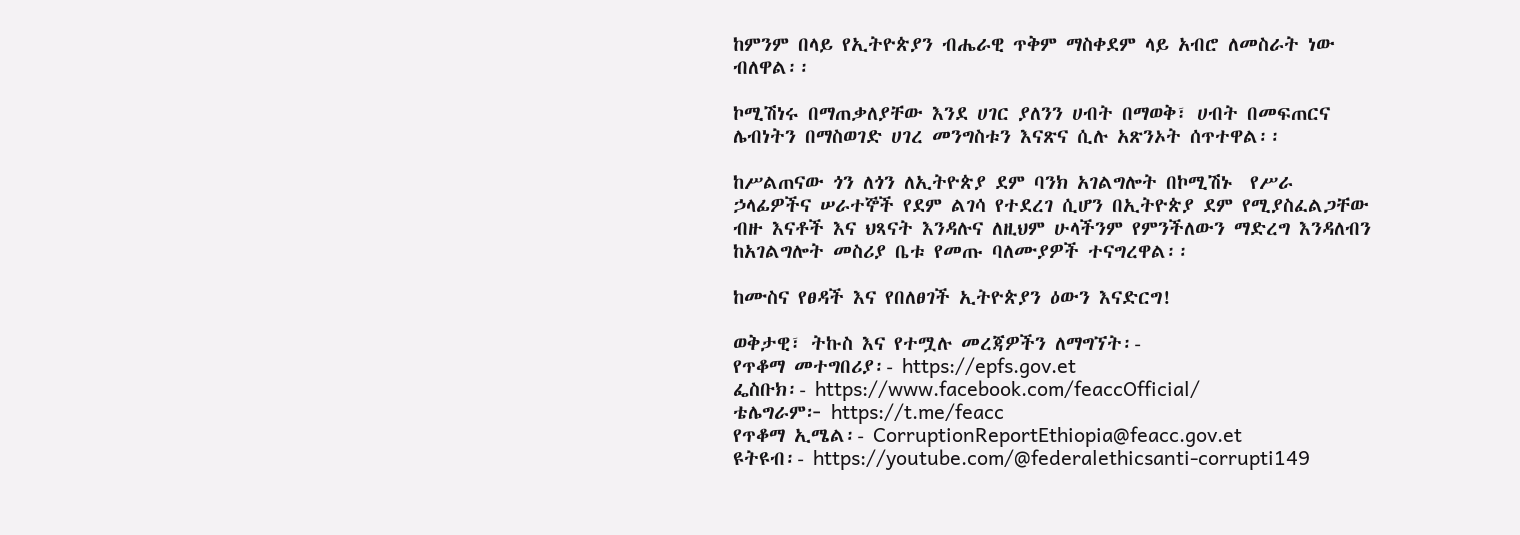ከምንም በላይ የኢትዮጵያን ብሔራዊ ጥቅም ማስቀደም ላይ አብሮ ለመስራት ነው ብለዋል፡፡

ኮሚሽነሩ በማጠቃለያቸው እንደ ሀገር ያለንን ሀብት በማወቅ፣ ሀብት በመፍጠርና  ሌብነትን በማስወገድ ሀገረ መንግስቱን እናጽና ሲሉ አጽንኦት ሰጥተዋል፡፡

ከሥልጠናው ጎን ለጎን ለኢትዮጵያ ደም ባንክ አገልግሎት በኮሚሽኑ  የሥራ ኃላፊዎችና ሠራተኞች የደም ልገሳ የተደረገ ሲሆን በኢትዮጵያ ደም የሚያስፈልጋቸው ብዙ እናቶች እና ህጻናት እንዳሉና ለዚህም ሁላችንም የምንችለውን ማድረግ እንዳለብን ከአገልግሎት መስሪያ ቤቱ የመጡ ባለሙያዎች ተናግረዋል፡፡

ከሙስና የፀዳች እና የበለፀገች ኢትዮጵያን ዕውን እናድርግ!

ወቅታዊ፣ ትኩስ እና የተሟሉ መረጃዎችን ለማግኘት፡-
የጥቆማ መተግበሪያ፡- https://epfs.gov.et
ፌስቡክ፡- https://www.facebook.com/feaccOfficial/
ቴሌግራም፦ https://t.me/feacc
የጥቆማ ኢሜል፡- CorruptionReportEthiopia@feacc.gov.et
ዩትዩብ፡- https://youtube.com/@federalethicsanti-corrupti149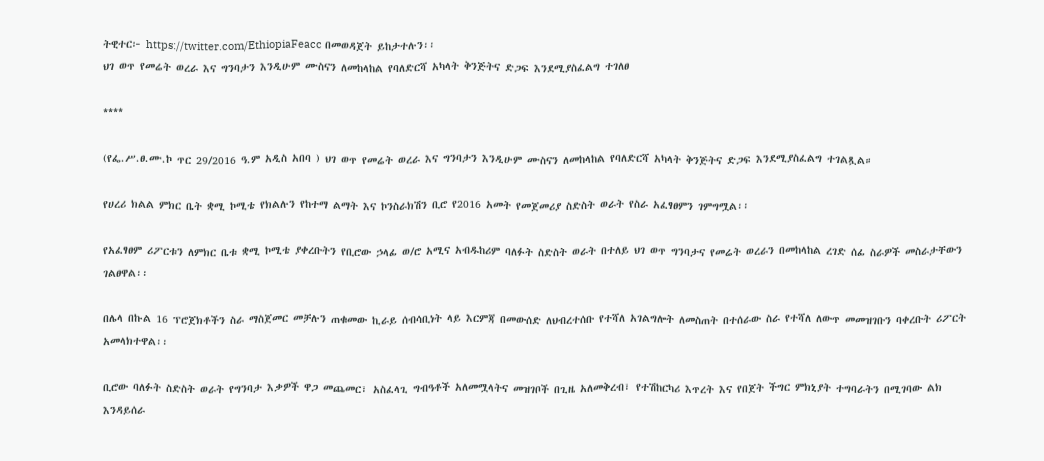ትዊተር፦ https://twitter.com/EthiopiaFeacc በመወዳጀት ይከታተሉን፡፡
ህገ ወጥ የመሬት ወረራ እና ግንባታን እንዲሁም ሙስናን ለመከላከል የባለድርሻ አካላት ቅንጅትና ድጋፍ እንደሚያስፈልግ ተገለፀ

****

(የፌ.ሥ.ፀ.ሙ.ኮ ጥር 29/2016 ዓ.ም አዲስ አበባ ) ህገ ወጥ የመሬት ወረራ እና ግንባታን እንዲሁም ሙስናን ለመከላከል የባለድርሻ አካላት ቅንጅትና ድጋፍ እንደሚያስፈልግ ተገልጿል።

የሀረሪ ክልል ምክር ቤት ቋሚ ኮሚቴ የክልሉን የከተማ ልማት እና ኮንስራክሽን ቢሮ የ2016 አመት የመጀመሪያ ስድስት ወራት የስራ አፈፃፀምን ገምግሟል፡፡

የአፈፃፀም ሪፖርቱን ለምክር ቤቱ ቋሚ ኮሚቴ ያቀረቡትን የቢሮው ኃላፊ ወ/ሮ አሚና አብዱከሪም ባለፉት ስድስት ወራት በተለይ ህገ ወጥ ግንባታና የመሬት ወረራን በመከላከል ረገድ ሰፊ ስራዎች መስራታቸውን ገልፀዋል፡፡

በሌላ በኩል 16 ፕሮጀክቶችን ስራ ማስጀመር መቻሉን ጠቁመው ኪራይ ሰብሳቢነት ላይ እርምጃ በመውሰድ ለህብረተሰቡ የተሻለ አገልግሎት ለመስጠት በተሰራው ስራ የተሻለ ለውጥ መመዝገቡን ባቀረቡት ሪፖርት አመላክተዋል፡፡

ቢሮው ባለፉት ስድስት ወራት የግንባታ እቃዎች ዋጋ መጨመር፣ አስፈላጊ ግብዓቶች አለመሟላትና መዝገቦች በጊዜ አለመቅረብ፣ የተሽከርካሪ እጥረት እና የበጀት ችግር ምክኒያት ተግባራትን በሚገባው ልክ እንዳይሰራ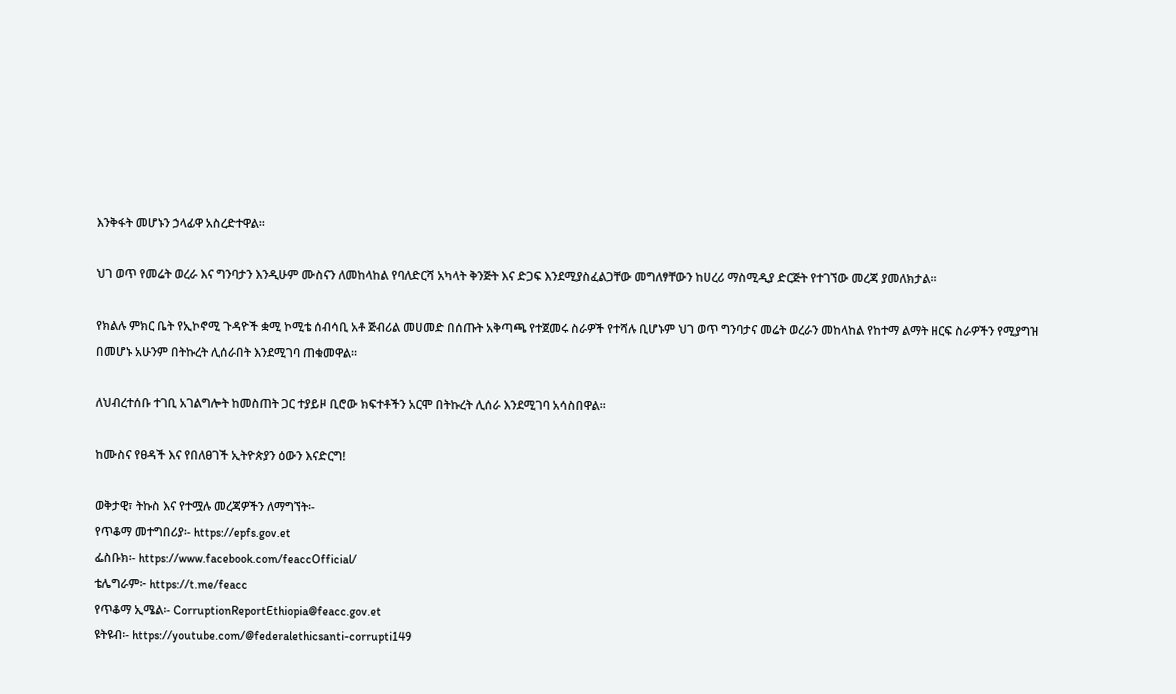እንቅፋት መሆኑን ኃላፊዋ አስረድተዋል፡፡

ህገ ወጥ የመሬት ወረራ እና ግንባታን እንዲሁም ሙስናን ለመከላከል የባለድርሻ አካላት ቅንጅት እና ድጋፍ እንደሚያስፈልጋቸው መግለፃቸውን ከሀረሪ ማስሚዲያ ድርጅት የተገኘው መረጃ ያመለክታል፡፡

የክልሉ ምክር ቤት የኢኮኖሚ ጉዳዮች ቋሚ ኮሚቴ ሰብሳቢ አቶ ጅብሪል መሀመድ በሰጡት አቅጣጫ የተጀመሩ ስራዎች የተሻሉ ቢሆኑም ህገ ወጥ ግንባታና መሬት ወረራን መከላከል የከተማ ልማት ዘርፍ ስራዎችን የሚያግዝ በመሆኑ አሁንም በትኩረት ሊሰራበት እንደሚገባ ጠቁመዋል።

ለህብረተሰቡ ተገቢ አገልግሎት ከመስጠት ጋር ተያይዞ ቢሮው ክፍተቶችን አርሞ በትኩረት ሊሰራ እንደሚገባ አሳስበዋል።

ከሙስና የፀዳች እና የበለፀገች ኢትዮጵያን ዕውን እናድርግ!

ወቅታዊ፣ ትኩስ እና የተሟሉ መረጃዎችን ለማግኘት፡-
የጥቆማ መተግበሪያ፡- https://epfs.gov.et
ፌስቡክ፡- https://www.facebook.com/feaccOfficial/
ቴሌግራም፦ https://t.me/feacc
የጥቆማ ኢሜል፡- CorruptionReportEthiopia@feacc.gov.et
ዩትዩብ፡- https://youtube.com/@federalethicsanti-corrupti149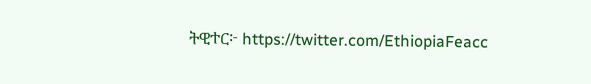ትዊተር፦ https://twitter.com/EthiopiaFeacc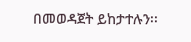በመወዳጀት ይከታተሉን፡፡